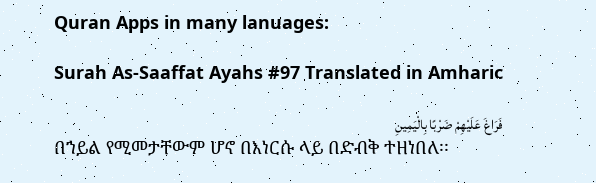Quran Apps in many lanuages:

Surah As-Saaffat Ayahs #97 Translated in Amharic

فَرَاغَ عَلَيْهِمْ ضَرْبًا بِالْيَمِينِ
በኀይል የሚመታቸውም ሆኖ በእነርሱ ላይ በድብቅ ተዘነበለ፡፡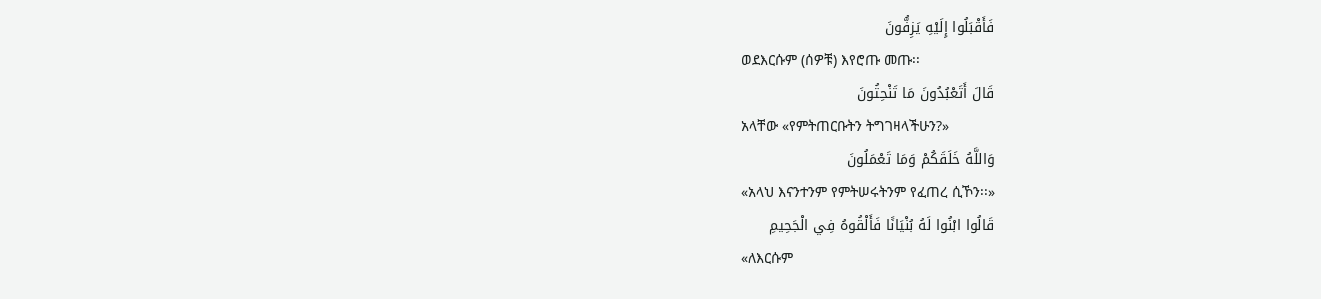فَأَقْبَلُوا إِلَيْهِ يَزِفُّونَ
ወደእርሱም (ሰዎቹ) እየሮጡ መጡ፡፡
قَالَ أَتَعْبُدُونَ مَا تَنْحِتُونَ
አላቸው «የምትጠርቡትን ትግገዛላችሁን?»
وَاللَّهُ خَلَقَكُمْ وَمَا تَعْمَلُونَ
«አላህ እናንተንም የምትሠሩትንም የፈጠረ ሲኾን፡፡»
قَالُوا ابْنُوا لَهُ بُنْيَانًا فَأَلْقُوهُ فِي الْجَحِيمِ
«ለእርሱም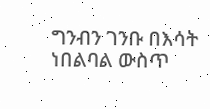ግንብን ገንቡ በእሳት ነበልባል ውስጥ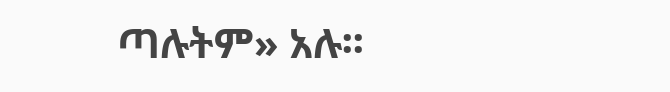ጣሉትም» አሉ፡፡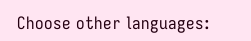Choose other languages: